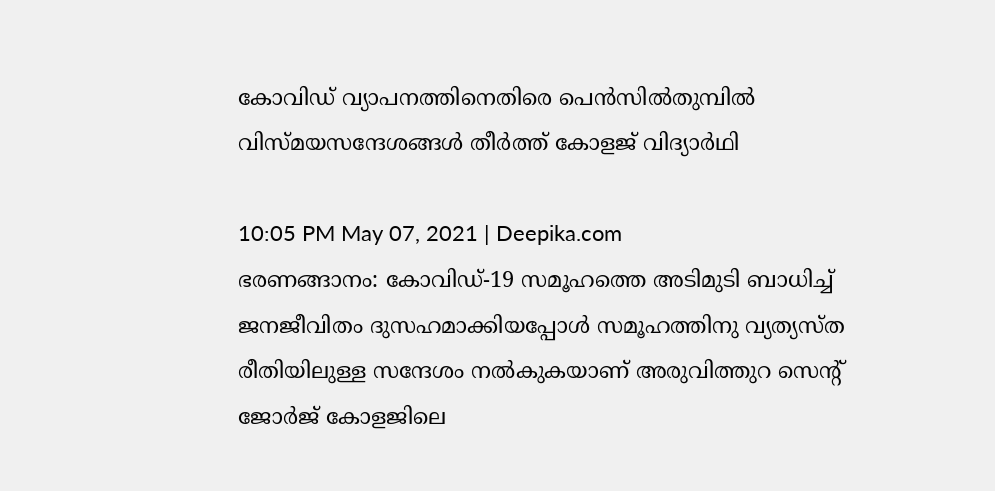കോവിഡ് വ്യാപനത്തിനെതിരെ പെന്‍സില്‍തുമ്പില്‍ വിസ്മയസന്ദേശങ്ങള്‍ തീര്‍ത്ത് കോളജ് വിദ്യാര്‍ഥി

10:05 PM May 07, 2021 | Deepika.com
ഭരണങ്ങാനം: കോവിഡ്-19 സമൂഹത്തെ അടിമുടി ബാധിച്ച് ജനജീവിതം ദുസഹമാക്കിയപ്പോള്‍ സമൂഹത്തിനു വ്യത്യസ്ത രീതിയിലുള്ള സന്ദേശം നല്‍കുകയാണ് അരുവിത്തുറ സെന്‍റ് ജോര്‍ജ് കോളജിലെ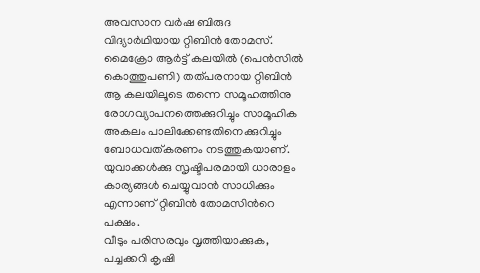അവസാന വര്‍ഷ ബിരുദ വിദ്യാര്‍ഥിയായ റ്റിബിന്‍ തോമസ്. മൈക്രോ ആര്‍ട്ട് കലയില്‍ (പെന്‍സില്‍ കൊത്തുപണി) തത്പരനായ റ്റിബിന്‍ ആ കലയിലൂടെ തന്നെ സമൂഹത്തിനു രോഗവ്യാപനത്തെക്കുറിച്ചും സാമൂഹിക അകലം പാലിക്കേണ്ടതിനെക്കുറിച്ചും ബോധവത്കരണം നടത്തുകയാണ്. യുവാക്കള്‍ക്കു സൃഷ്ടിപരമായി ധാരാളം കാര്യങ്ങള്‍ ചെയ്യുവാന്‍ സാധിക്കും എന്നാണ് റ്റിബിന്‍ തോമസിന്‍റെ പക്ഷം.
വീടും പരിസരവും വൃത്തിയാക്കുക, പച്ചക്കറി കൃഷി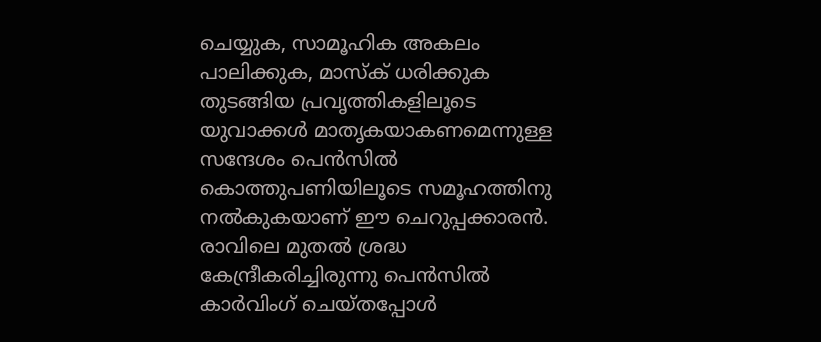ചെയ്യുക, സാമൂഹിക അകലം പാലിക്കുക, മാസ്‌ക് ധരിക്കുക തുടങ്ങിയ പ്രവൃത്തികളിലൂടെ യുവാക്കള്‍ മാതൃകയാകണമെന്നുള്ള സന്ദേശം പെന്‍സില്‍ കൊത്തുപണിയിലൂടെ സമൂഹത്തിനു നല്‍കുകയാണ് ഈ ചെറുപ്പക്കാരൻ.
രാവിലെ മുതല്‍ ശ്രദ്ധ കേന്ദ്രീകരിച്ചിരുന്നു പെന്‍സില്‍ കാര്‍വിംഗ് ചെയ്തപ്പോള്‍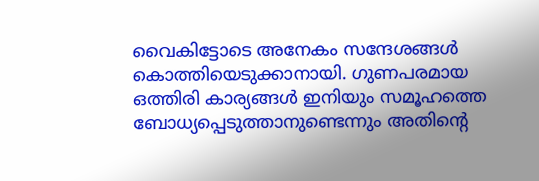വൈകിട്ടോടെ അനേകം സന്ദേശങ്ങള്‍ കൊത്തിയെടുക്കാനായി. ഗുണപരമായ ഒത്തിരി കാര്യങ്ങള്‍ ഇനിയും സമൂഹത്തെ ബോധ്യപ്പെടുത്താനുണ്ടെന്നും അതിന്‍റെ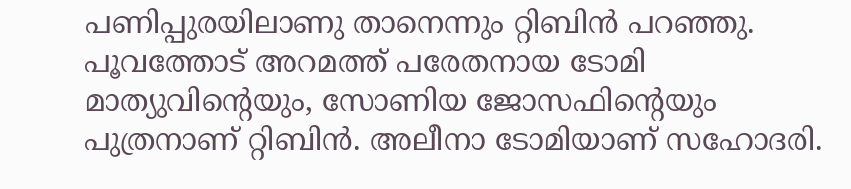പണിപ്പുരയിലാണു താനെന്നും റ്റിബിന്‍ പറഞ്ഞു. പൂവത്തോട് അറമത്ത് പരേതനായ ടോമി മാത്യുവിന്‍റെയും, സോണിയ ജോസഫിന്‍റെയും പുത്രനാണ് റ്റിബിൻ. അലീനാ ടോമിയാണ് സഹോദരി.